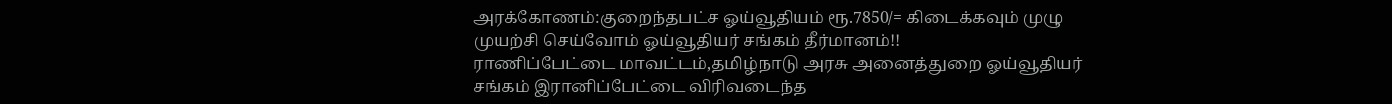அரக்கோணம்:குறைந்தபட்ச ஓய்வூதியம் ரூ.7850/= கிடைக்கவும் முழு முயற்சி செய்வோம் ஓய்வூதியர் சங்கம் தீர்மானம்!!
ராணிப்பேட்டை மாவட்டம்,தமிழ்நாடு அரசு அனைத்துறை ஓய்வூதியர் சங்கம் இரானிப்பேட்டை விரிவடைந்த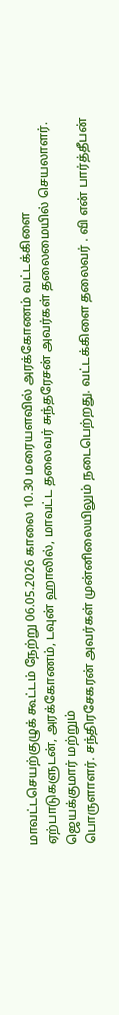மாவட்டசெயற்குழுக் கூட்டம் நேற்று 06.05.2026 காலை 10.30 மரையளவில் அரக்கோணம் வட்டக்கிளை ஏற்பாடுகளுடன், அரக்கோணம், டவுன் ஹாலில், மாவட்ட தலைவர் சுந்தரேசன் அவர்கள் தலைமையில் செயலாளர். ஜெயக்குமார் மற்றும்
பொருளாளர். சந்திரசேகரன் அவர்கள் முன்னிலையிலும் நடைபெற்றது. வட்டக்கிளை தலைவர் . வி என் பார்த்தீபன்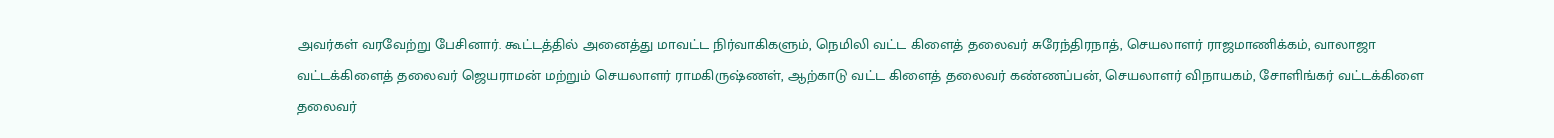அவர்கள் வரவேற்று பேசினார். கூட்டத்தில் அனைத்து மாவட்ட நிர்வாகிகளும், நெமிலி வட்ட கிளைத் தலைவர் சுரேந்திரநாத், செயலாளர் ராஜமாணிக்கம், வாலாஜா வட்டக்கிளைத் தலைவர் ஜெயராமன் மற்றும் செயலாளர் ராமகிருஷ்ணள், ஆற்காடு வட்ட கிளைத் தலைவர் கண்ணப்பன், செயலாளர் விநாயகம், சோளிங்கர் வட்டக்கிளை தலைவர்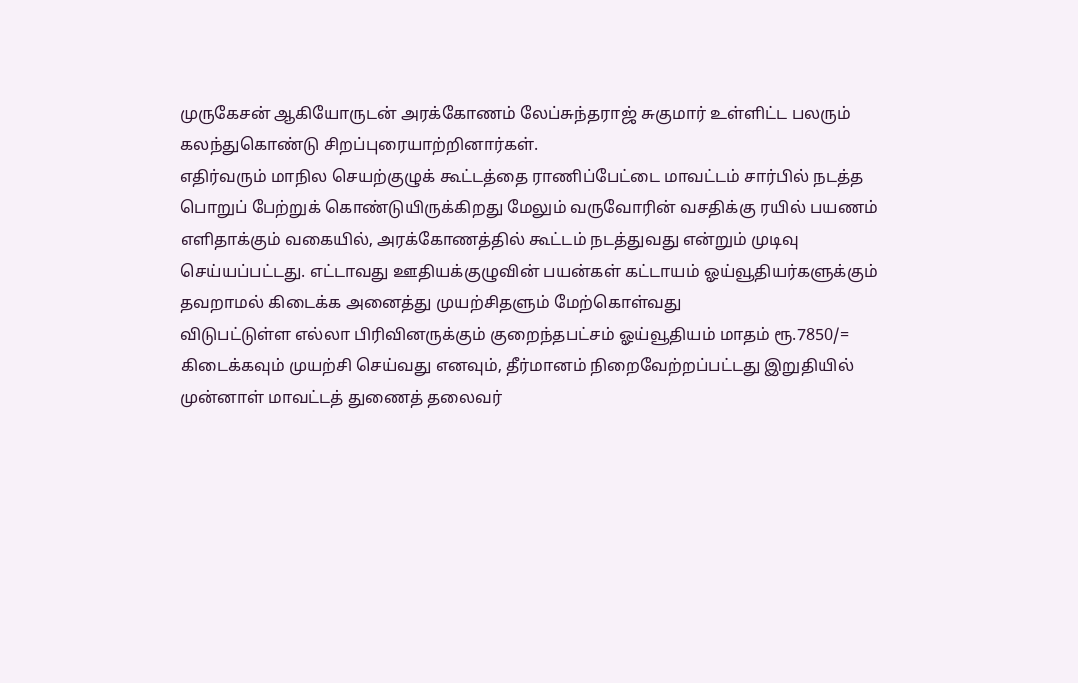முருகேசன் ஆகியோருடன் அரக்கோணம் லேப்சுந்தராஜ் சுகுமார் உள்ளிட்ட பலரும் கலந்துகொண்டு சிறப்புரையாற்றினார்கள்.
எதிர்வரும் மாநில செயற்குழுக் கூட்டத்தை ராணிப்பேட்டை மாவட்டம் சார்பில் நடத்த பொறுப் பேற்றுக் கொண்டுயிருக்கிறது மேலும் வருவோரின் வசதிக்கு ரயில் பயணம் எளிதாக்கும் வகையில், அரக்கோணத்தில் கூட்டம் நடத்துவது என்றும் முடிவு செய்யப்பட்டது. எட்டாவது ஊதியக்குழுவின் பயன்கள் கட்டாயம் ஓய்வூதியர்களுக்கும் தவறாமல் கிடைக்க அனைத்து முயற்சிதளும் மேற்கொள்வது
விடுபட்டுள்ள எல்லா பிரிவினருக்கும் குறைந்தபட்சம் ஓய்வூதியம் மாதம் ரூ.7850/= கிடைக்கவும் முயற்சி செய்வது எனவும், தீர்மானம் நிறைவேற்றப்பட்டது இறுதியில் முன்னாள் மாவட்டத் துணைத் தலைவர்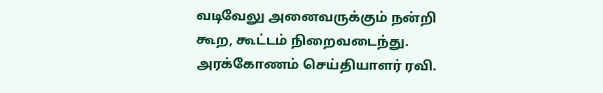வடிவேலு அனைவருக்கும் நன்றி கூற, கூட்டம் நிறைவடைந்து.
அரக்கோணம் செய்தியாளர் ரவி.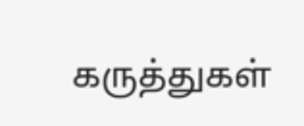கருத்துகள்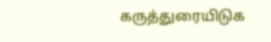கருத்துரையிடுக